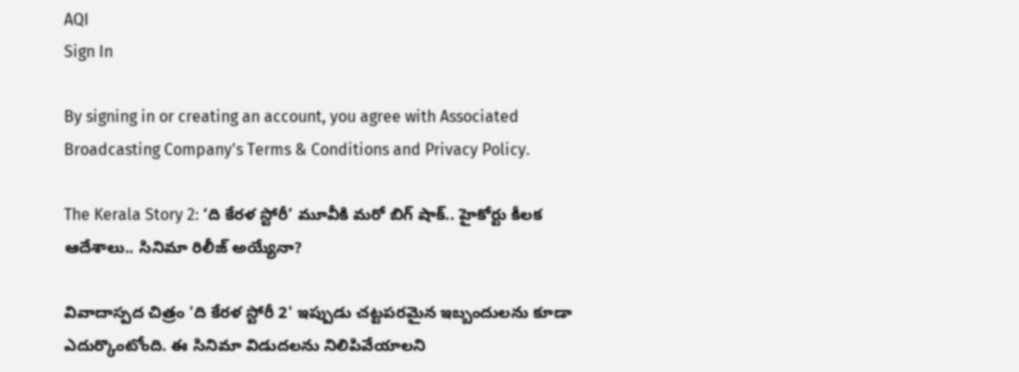AQI
Sign In

By signing in or creating an account, you agree with Associated Broadcasting Company's Terms & Conditions and Privacy Policy.

The Kerala Story 2: ‘ది కేరళ స్టోరీ’ మూవీకి మరో బిగ్ షాక్.. హైకోర్టు కీలక ఆదేశాలు.. సినిమా రిలీజ్ అయ్యేనా?

వివాదాస్పద చిత్రం 'ది కేరళ స్టోరీ 2' ఇప్పుడు చట్టపరమైన ఇబ్బందులను కూడా ఎదుర్కొంటోంది. ఈ సినిమా విడుదలను నిలిపివేయాలని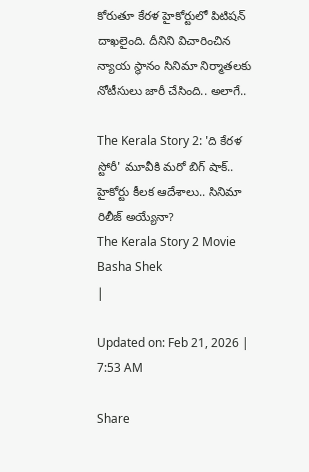కోరుతూ కేరళ హైకోర్టులో పిటిషన్ దాఖలైంది. దీనిని విచారించిన న్యాయ స్థానం సినిమా నిర్మాతలకు నోటీసులు జారీ చేసింది.. అలాగే..

The Kerala Story 2: 'ది కేరళ స్టోరీ' మూవీకి మరో బిగ్ షాక్.. హైకోర్టు కీలక ఆదేశాలు.. సినిమా రిలీజ్ అయ్యేనా?
The Kerala Story 2 Movie
Basha Shek
|

Updated on: Feb 21, 2026 | 7:53 AM

Share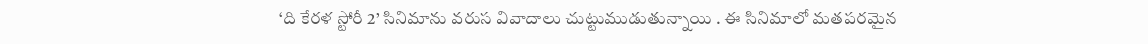‘ది కేరళ స్టోరీ 2’ సినిమాను వరుస వివాదాలు చుట్టుముడుతున్నాయి . ఈ సినిమాలో మతపరమైన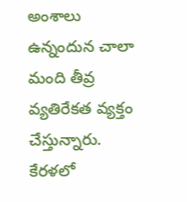అంశాలు ఉన్నందున చాలా మంది తీవ్ర వ్యతిరేకత వ్యక్తం చేస్తున్నారు. కేరళలో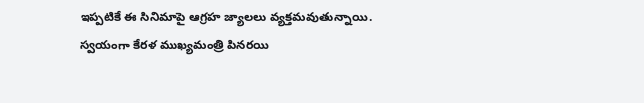ఇప్పటికే ఈ సినిమాపై ఆగ్రహ జ్యాలలు వ్యక్తమవుతున్నాయి. స్వయంగా కేరళ ముఖ్యమంత్రి పినరయి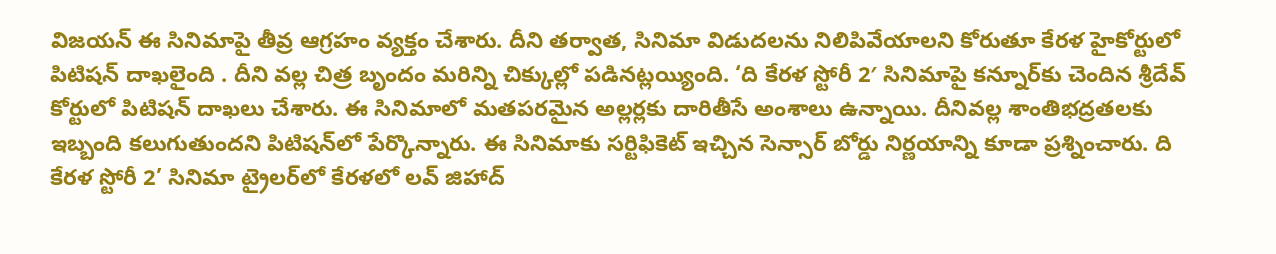విజయన్ ఈ సినిమాపై తీవ్ర ఆగ్రహం వ్యక్తం చేశారు. దీని తర్వాత, సినిమా విడుదలను నిలిపివేయాలని కోరుతూ కేరళ హైకోర్టులో పిటిషన్ దాఖలైంది . దీని వల్ల చిత్ర బృందం మరిన్ని చిక్కుల్లో పడినట్లయ్యింది. ‘ది కేరళ స్టోరీ 2′ సినిమాపై కన్నూర్‌కు చెందిన శ్రీదేవ్ కోర్టులో పిటిషన్ దాఖలు చేశారు. ఈ సినిమాలో మతపరమైన అల్లర్లకు దారితీసే అంశాలు ఉన్నాయి. దీనివల్ల శాంతిభద్రతలకు ఇబ్బంది కలుగుతుందని పిటిషన్‌లో పేర్కొన్నారు. ఈ సినిమాకు సర్టిఫికెట్ ఇచ్చిన సెన్సార్ బోర్డు నిర్ణయాన్ని కూడా ప్రశ్నించారు. ది కేరళ స్టోరీ 2’ సినిమా ట్రైలర్‌లో కేరళలో లవ్ జిహాద్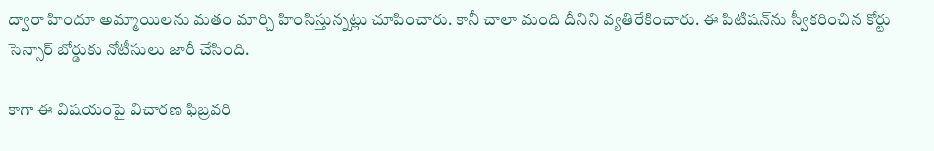ద్వారా హిందూ అమ్మాయిలను మతం మార్చి హింసిస్తున్నట్లు చూపించారు. కానీ చాలా మంది దీనిని వ్యతిరేకించారు. ఈ పిటిషన్‌ను స్వీకరించిన కోర్టు సెన్సార్ బోర్డుకు నోటీసులు జారీ చేసింది.

కాగా ఈ విషయంపై విచారణ ఫిబ్రవరి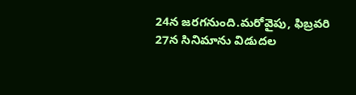24న జరగనుంది.మరోవైపు, ఫిబ్రవరి 27న సినిమాను విడుదల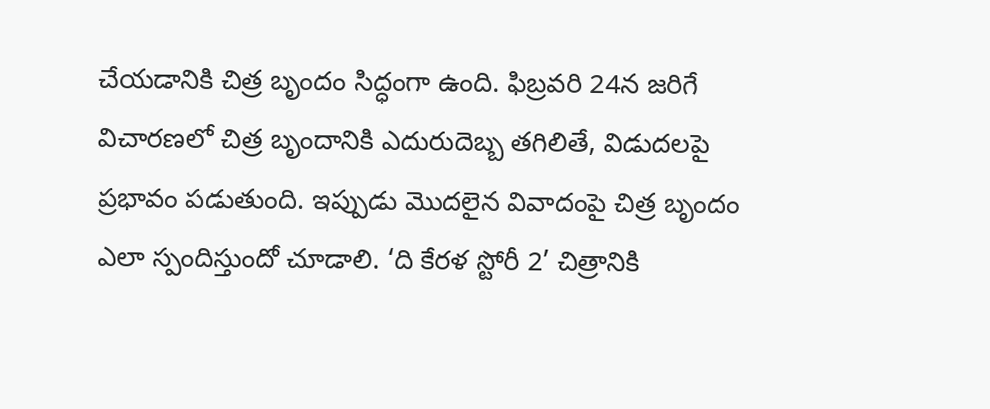చేయడానికి చిత్ర బృందం సిద్ధంగా ఉంది. ఫిబ్రవరి 24న జరిగే విచారణలో చిత్ర బృందానికి ఎదురుదెబ్బ తగిలితే, విడుదలపై ప్రభావం పడుతుంది. ఇప్పుడు మొదలైన వివాదంపై చిత్ర బృందం ఎలా స్పందిస్తుందో చూడాలి. ‘ది కేరళ స్టోరీ 2’ చిత్రానికి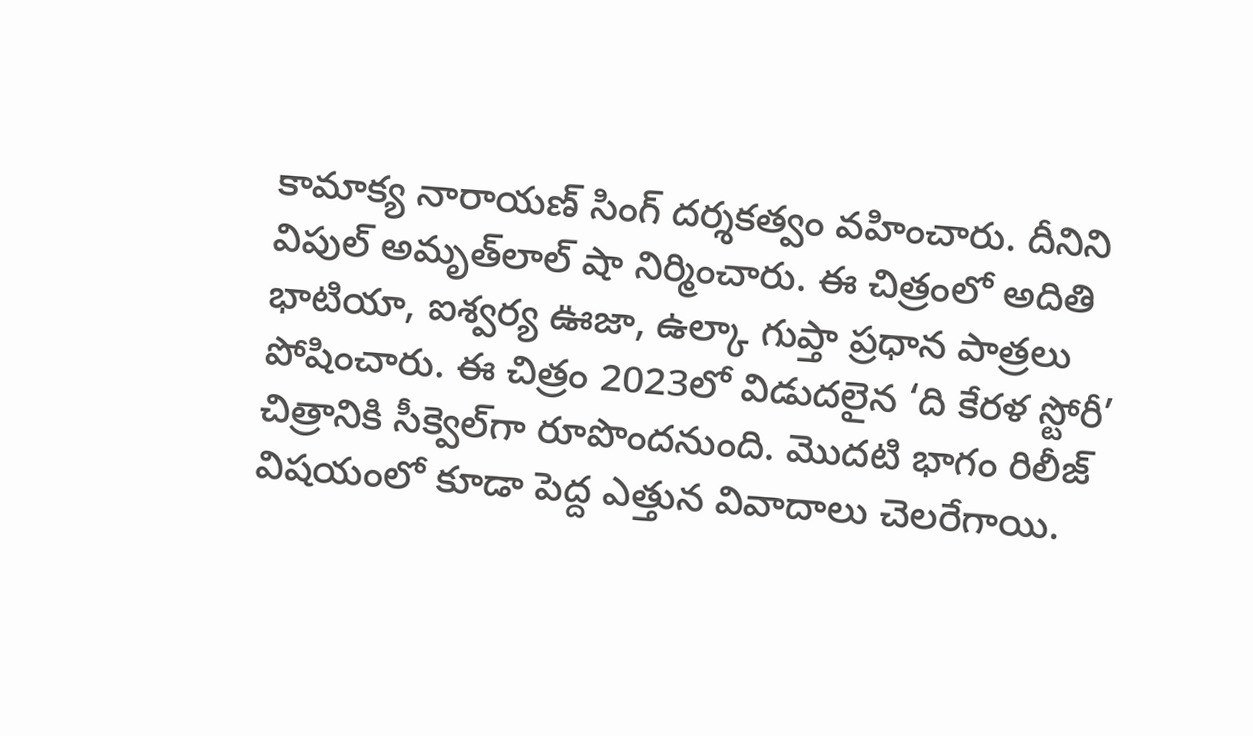కామాక్య నారాయణ్ సింగ్ దర్శకత్వం వహించారు. దీనిని విపుల్ అమృత్‌లాల్ షా నిర్మించారు. ఈ చిత్రంలో అదితి భాటియా, ఐశ్వర్య ఊజా, ఉల్కా గుప్తా ప్రధాన పాత్రలు పోషించారు. ఈ చిత్రం 2023లో విడుదలైన ‘ది కేరళ స్టోరీ’ చిత్రానికి సీక్వెల్‌గా రూపొందనుంది. మొదటి భాగం రిలీజ్ విషయంలో కూడా పెద్ద ఎత్తున వివాదాలు చెలరేగాయి.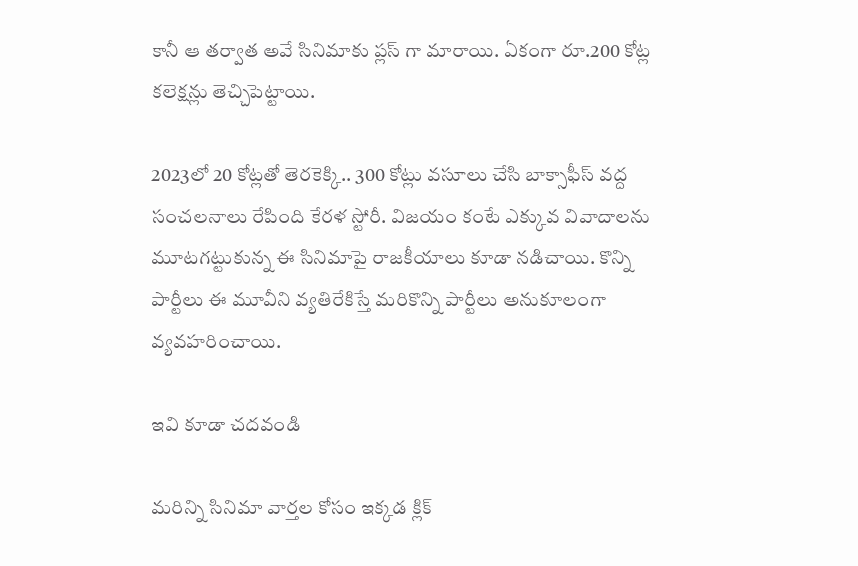కానీ ఆ తర్వాత అవే సినిమాకు ప్లస్ గా మారాయి. ఏకంగా రూ.200 కోట్ల కలెక్షన్లు తెచ్చిపెట్టాయి.

2023లో 20 కోట్లతో తెరకెక్కి.. 300 కోట్లు వసూలు చేసి బాక్సాఫీస్ వద్ద సంచలనాలు రేపింది కేరళ స్టోరీ. విజయం కంటే ఎక్కువ వివాదాలను మూటగట్టుకున్న ఈ సినిమాపై రాజకీయాలు కూడా నడిచాయి. కొన్ని పార్టీలు ఈ మూవీని వ్యతిరేకిస్తే మరికొన్ని పార్టీలు అనుకూలంగా వ్యవహరించాయి.

ఇవి కూడా చదవండి

మరిన్ని సినిమా వార్తల కోసం ఇక్కడ క్లిక్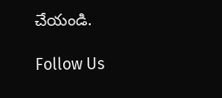చేయండి.

Follow Us